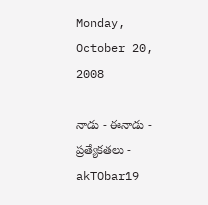Monday, October 20, 2008

నాడు - ఈనాడు - ప్రత్యేకతలు - akTObar19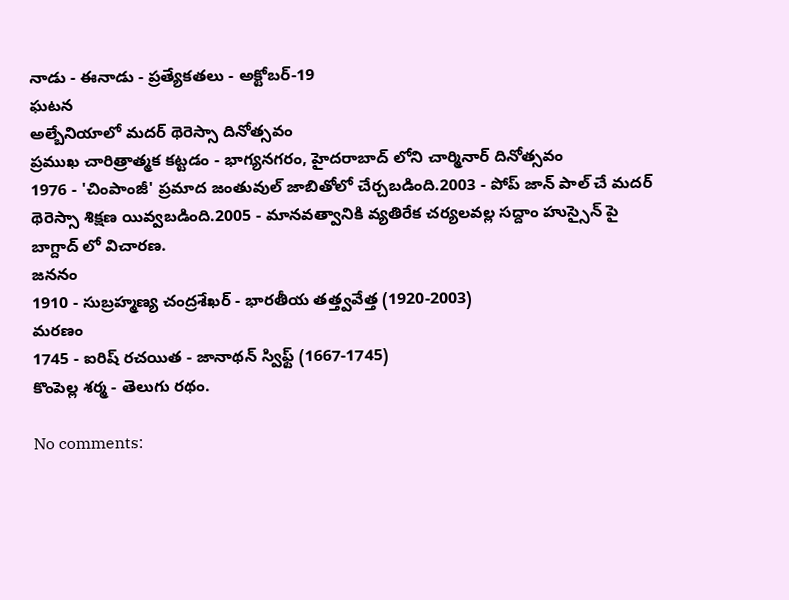నాడు - ఈనాడు - ప్రత్యేకతలు - అక్టోబర్-19
ఘటన
అల్బేనియాలో మదర్ థెరెస్సా దినోత్సవం
ప్రముఖ చారిత్రాత్మక కట్టడం - భాగ్యనగరం, హైదరాబాద్ లోని చార్మినార్ దినోత్సవం
1976 - 'చింపాంజీ' ప్రమాద జంతువుల్ జాబితోలో చేర్చబడింది.2003 - పోప్ జాన్ పాల్ చే మదర్ థెరెస్సా శిక్షణ యివ్వబడింది.2005 - మానవత్వానికి వ్యతిరేక చర్యలవల్ల సద్దాం హుస్సైన్ పై బాగ్దాద్ లో విచారణ.
జననం
1910 - సుబ్రహ్మణ్య చంద్రశేఖర్ - భారతీయ తత్త్వవేత్త (1920-2003)
మరణం
1745 - ఐరిష్ రచయిత - జానాథన్ స్విఫ్ట్ (1667-1745)
కొంపెల్ల శర్మ - తెలుగు రథం.

No comments: